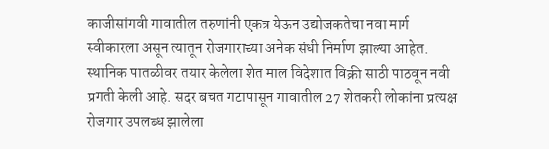काजीसांगवी गावातील तरुणांनी एकत्र येऊन उद्योजकतेचा नवा मार्ग स्वीकारला असून त्यातून रोजगाराच्या अनेक संधी निर्माण झाल्या आहेत. स्थानिक पातळीवर तयार केलेला शेत माल विदेशात विक्री साठी पाठवून नवी प्रगती केली आहे. सदर बचत गटापासून गावातील 27 शेतकरी लोकांना प्रत्यक्ष रोजगार उपलब्ध झालेला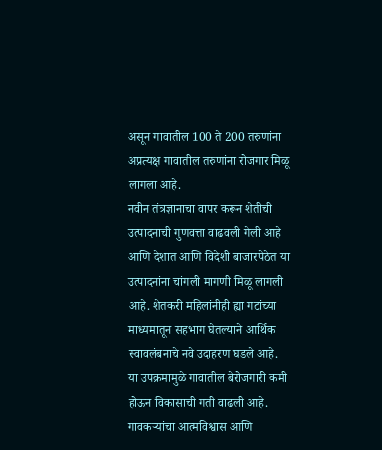असून गावातील 100 ते 200 तरुणांना अप्रत्यक्ष गावातील तरुणांना रोजगार मिळू लागला आहे.
नवीन तंत्रज्ञानाचा वापर करून शेतीची उत्पादनाची गुणवत्ता वाढवली गेली आहे आणि देशात आणि विदेशी बाजारपेठेत या उत्पादनांना चांगली मागणी मिळू लागली आहे. शेतकरी महिलांनीही ह्या गटांच्या माध्यमातून सहभाग घेतल्याने आर्थिक स्वावलंबनाचे नवे उदाहरण घडले आहे.
या उपक्रमामुळे गावातील बेरोजगारी कमी होऊन विकासाची गती वाढली आहे. गावकऱ्यांचा आत्मविश्वास आणि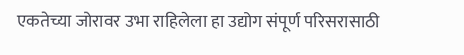एकतेच्या जोरावर उभा राहिलेला हा उद्योग संपूर्ण परिसरासाठी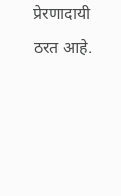प्रेरणादायी ठरत आहे.